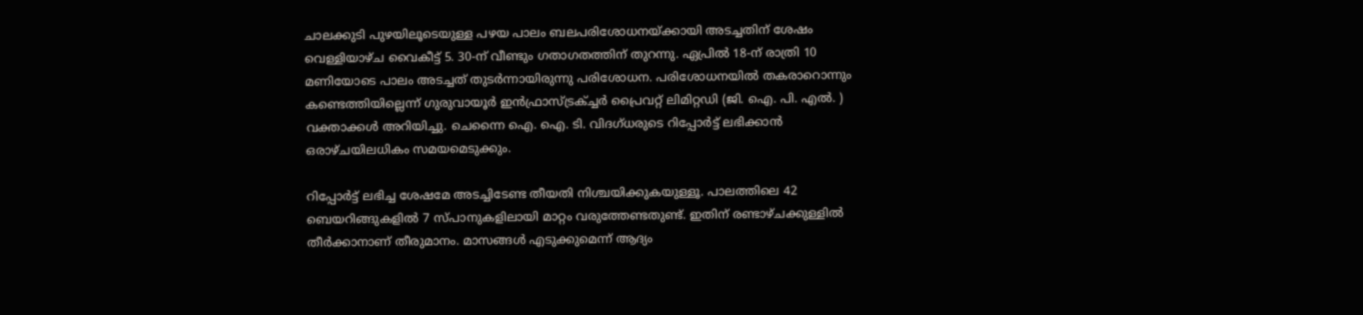ചാലക്കുടി പുഴയിലൂടെയുള്ള പഴയ പാലം ബലപരിശോധനയ്ക്കായി അടച്ചതിന് ശേഷം വെള്ളിയാഴ്ച വൈകീട്ട് 5. 30-ന് വീണ്ടും ഗതാഗതത്തിന് തുറന്നു. ഏപ്രിൽ 18-ന് രാത്രി 10 മണിയോടെ പാലം അടച്ചത് തുടർന്നായിരുന്നു പരിശോധന. പരിശോധനയിൽ തകരാറൊന്നും കണ്ടെത്തിയില്ലെന്ന് ഗുരുവായൂർ ഇൻഫ്രാസ്ട്രക്ച്ചർ പ്രൈവറ്റ് ലിമിറ്റഡി (ജി. ഐ. പി. എൽ. ) വക്താക്കൾ അറിയിച്ചു. ചെന്നൈ ഐ. ഐ. ടി. വിദഗ്ധരുടെ റിപ്പോർട്ട് ലഭിക്കാൻ ഒരാഴ്ചയിലധികം സമയമെടുക്കും.

റിപ്പോർട്ട് ലഭിച്ച ശേഷമേ അടച്ചിടേണ്ട തീയതി നിശ്ചയിക്കുകയുള്ളൂ. പാലത്തിലെ 42 ബെയറിങ്ങുകളിൽ 7 സ്പാനുകളിലായി മാറ്റം വരുത്തേണ്ടതുണ്ട്. ഇതിന് രണ്ടാഴ്ചക്കുള്ളിൽ തീർക്കാനാണ് തീരുമാനം. മാസങ്ങൾ എടുക്കുമെന്ന് ആദ്യം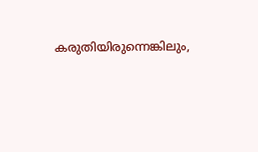കരുതിയിരുന്നെങ്കിലും,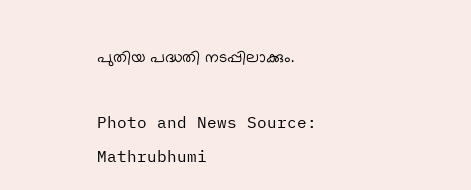പുതിയ പദ്ധതി നടപ്പിലാക്കും.

Photo and News Source: Mathrubhumi